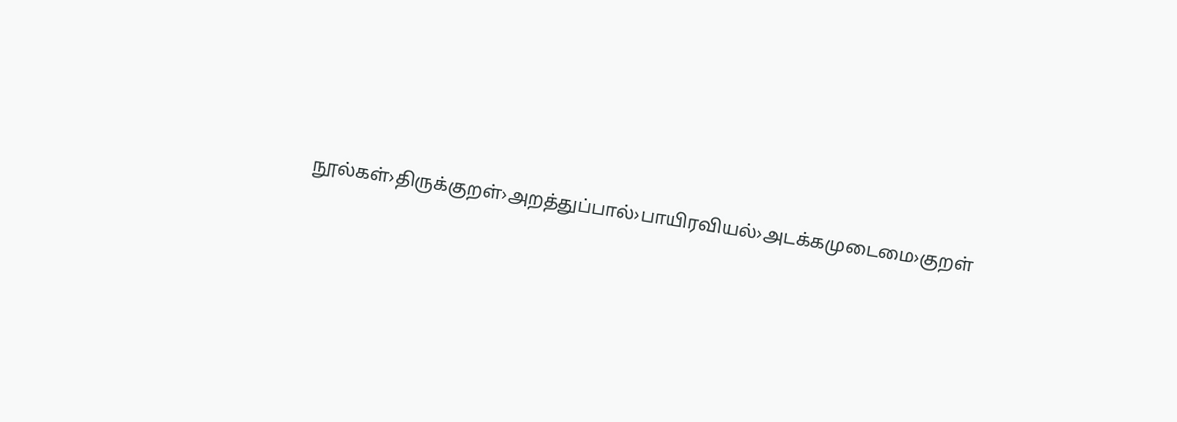நூல்கள்›திருக்குறள்›அறத்துப்பால்›பாயிரவியல்›அடக்கமுடைமை›குறள்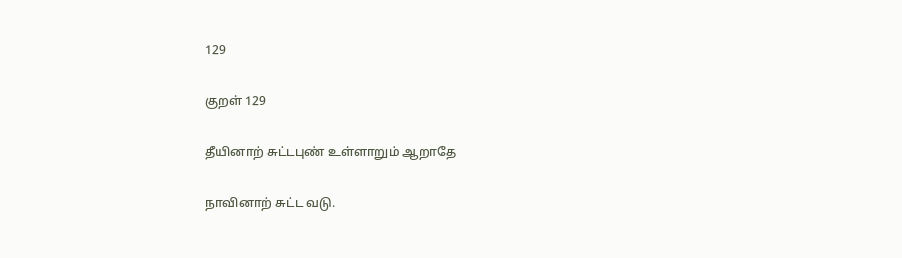129

குறள் 129

தீயினாற் சுட்டபுண் உள்ளாறும் ஆறாதே

நாவினாற் சுட்ட வடு.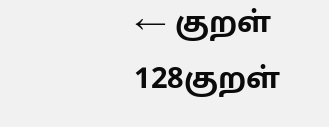← குறள் 128குறள்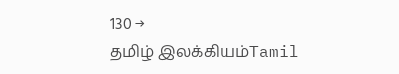130 →
தமிழ் இலக்கியம்Tamil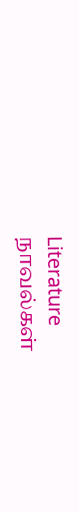Literature
நாவல்கள்